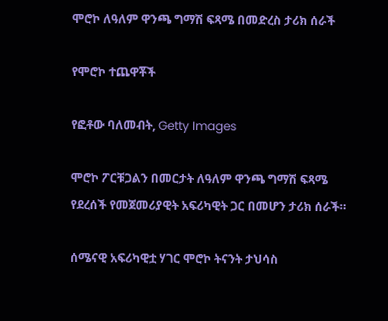ሞሮኮ ለዓለም ዋንጫ ግማሽ ፍጻሜ በመድረስ ታሪክ ሰራች

የሞሮኮ ተጨዋቾች

የፎቶው ባለመብት, Getty Images

ሞሮኮ ፖርቹጋልን በመርታት ለዓለም ዋንጫ ግማሽ ፍጻሜ የደረሰች የመጀመሪያዊት አፍሪካዊት ጋር በመሆን ታሪክ ሰራች።

ሰሜናዊ አፍሪካዊቷ ሃገር ሞሮኮ ትናንት ታህሳስ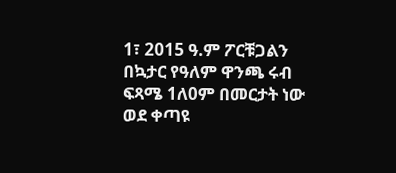1፣ 2015 ዓ.ም ፖርቹጋልን በኳታር የዓለም ዋንጫ ሩብ ፍጻሜ 1ለ0ም በመርታት ነው ወደ ቀጣዩ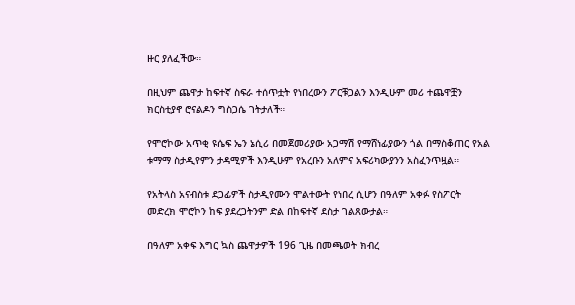ዙር ያለፈችው።

በዚህም ጨዋታ ከፍተኛ ስፍራ ተሰጥቷት የነበረውን ፖርቹጋልን እንዲሁም መሪ ተጨዋቿን ክርስቲያኖ ሮናልዶን ግስጋሴ ገትታለች።

የሞሮኮው አጥቂ ዩሴፍ ኤን ኔሲሪ በመጀመሪያው አጋማሽ የማሸነፊያውን ጎል በማስቆጠር የአል ቱማማ ስታዲየምን ታዳሚዎች እንዲሁም የአረቡን አለምና አፍሪካውያንን አስፈንጥዟል።

የአትላስ አናብስቱ ደጋፊዎች ስታዲየሙን ሞልተውት የነበረ ሲሆን በዓለም አቀፉ የስፖርት መድረክ ሞሮኮን ከፍ ያደረጋትንም ድል በከፍተኛ ደስታ ገልጸውታል።

በዓለም አቀፍ እግር ኳስ ጨዋታዎች 196 ጊዜ በመጫወት ክብረ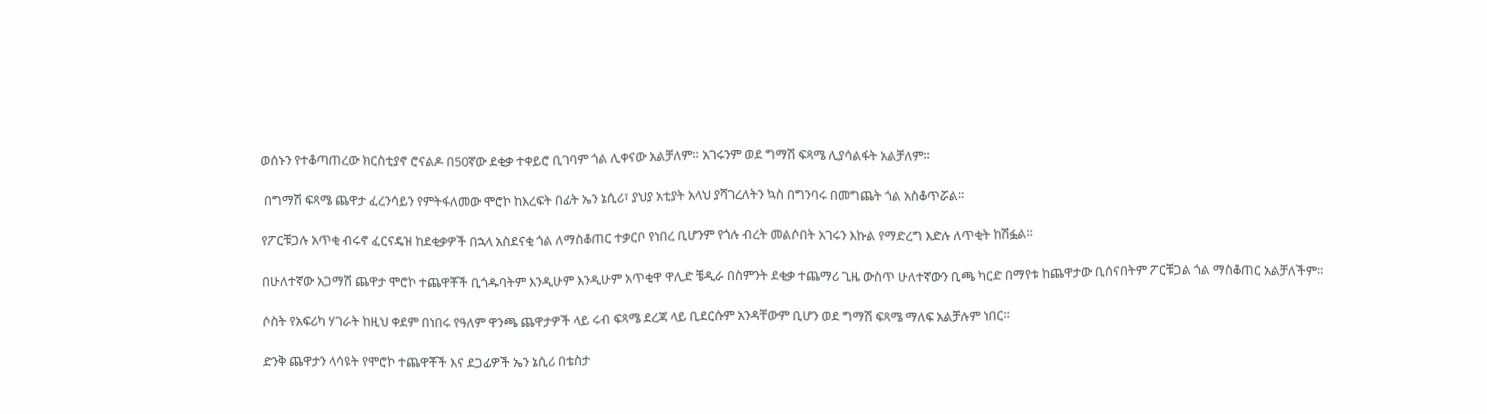ወሰኑን የተቆጣጠረው ክርስቲያኖ ሮናልዶ በ50ኛው ደቂቃ ተቀይሮ ቢገባም ጎል ሊቀናው አልቻለም። አገሩንም ወደ ግማሽ ፍጻሜ ሊያሳልፋት አልቻለም።

 በግማሽ ፍጻሜ ጨዋታ ፈረንሳይን የምትፋለመው ሞሮኮ ከእረፍት በፊት ኤን ኔሲሪ፣ ያህያ አቲያት አላህ ያሻገረለትን ኳስ በግንባሩ በመግጨት ጎል አስቆጥሯል።

የፖርቹጋሉ አጥቂ ብሩኖ ፈርናዴዝ ከደቂቃዎች በኋላ አስደናቂ ጎል ለማስቆጠር ተቃርቦ የነበረ ቢሆንም የጎሉ ብረት መልሶበት አገሩን እኩል የማድረግ እድሉ ለጥቂት ከሽፏል።

በሁለተኛው አጋማሽ ጨዋታ ሞሮኮ ተጨዋቾች ቢጎዱባትም እንዲሁም እንዲሁም አጥቂዋ ዋሊድ ቼዲራ በስምንት ደቂቃ ተጨማሪ ጊዜ ውስጥ ሁለተኛውን ቢጫ ካርድ በማየቱ ከጨዋታው ቢሰናበትም ፖርቹጋል ጎል ማስቆጠር አልቻለችም።

ሶስት የአፍሪካ ሃገራት ከዚህ ቀደም በነበሩ የዓለም ዋንጫ ጨዋታዎች ላይ ሩብ ፍጻሜ ደረጃ ላይ ቢደርሱም አንዳቸውም ቢሆን ወደ ግማሽ ፍጻሜ ማለፍ አልቻሉም ነበር።

ድንቅ ጨዋታን ላሳዩት የሞሮኮ ተጨዋቾች እና ደጋፊዎች ኤን ኔሲሪ በቴስታ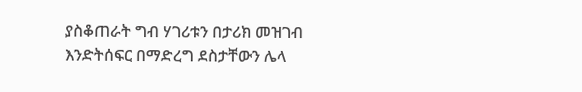ያስቆጠራት ግብ ሃገሪቱን በታሪክ መዝገብ እንድትሰፍር በማድረግ ደስታቸውን ሌላ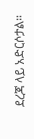ደረጃ ላይ አድርሶታል።